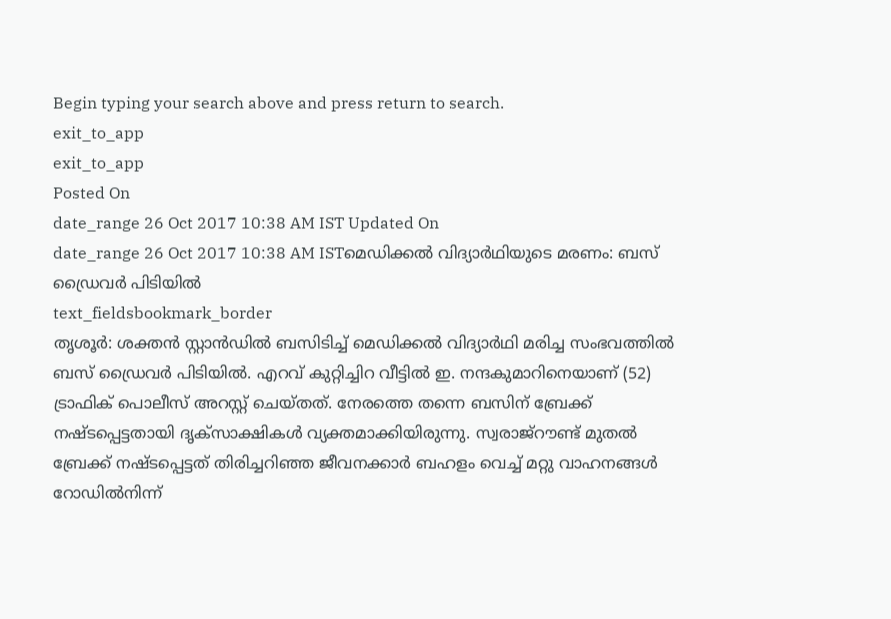Begin typing your search above and press return to search.
exit_to_app
exit_to_app
Posted On
date_range 26 Oct 2017 10:38 AM IST Updated On
date_range 26 Oct 2017 10:38 AM ISTമെഡിക്കൽ വിദ്യാർഥിയുടെ മരണം: ബസ് ഡ്രൈവർ പിടിയിൽ
text_fieldsbookmark_border
തൃശൂർ: ശക്തൻ സ്റ്റാൻഡിൽ ബസിടിച്ച് മെഡിക്കൽ വിദ്യാർഥി മരിച്ച സംഭവത്തിൽ ബസ് ഡ്രൈവർ പിടിയിൽ. എറവ് കുറ്റിച്ചിറ വീട്ടിൽ ഇ. നന്ദകുമാറിനെയാണ് (52) ട്രാഫിക് പൊലീസ് അറസ്റ്റ് ചെയ്തത്. നേരത്തെ തന്നെ ബസിന് ബ്രേക്ക് നഷ്ടപ്പെട്ടതായി ദൃക്സാക്ഷികൾ വ്യക്തമാക്കിയിരുന്നു. സ്വരാജ്റൗണ്ട് മുതൽ ബ്രേക്ക് നഷ്ടപ്പെട്ടത് തിരിച്ചറിഞ്ഞ ജീവനക്കാർ ബഹളം വെച്ച് മറ്റു വാഹനങ്ങൾ റോഡിൽനിന്ന്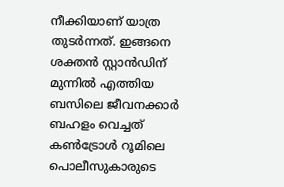നീക്കിയാണ് യാത്ര തുടർന്നത്. ഇങ്ങനെ ശക്തൻ സ്റ്റാൻഡിന് മുന്നിൽ എത്തിയ ബസിലെ ജീവനക്കാർ ബഹളം വെച്ചത് കൺട്രോൾ റൂമിലെ പൊലീസുകാരുടെ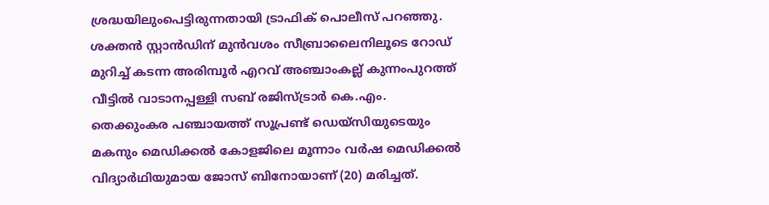ശ്രദ്ധയിലുംപെട്ടിരുന്നതായി ട്രാഫിക് പൊലീസ് പറഞ്ഞു. ശക്തൻ സ്റ്റാൻഡിന് മുൻവശം സീബ്രാലൈനിലൂടെ റോഡ് മുറിച്ച് കടന്ന അരിമ്പൂർ എറവ് അഞ്ചാംകല്ല് കുന്നംപുറത്ത് വീട്ടിൽ വാടാനപ്പള്ളി സബ് രജിസ്ട്രാർ കെ.എം. തെക്കുംകര പഞ്ചായത്ത് സൂപ്രണ്ട് ഡെയ്സിയുടെയും മകനും മെഡിക്കൽ കോളജിലെ മൂന്നാം വർഷ മെഡിക്കൽ വിദ്യാർഥിയുമായ ജോസ് ബിനോയാണ് (20) മരിച്ചത്.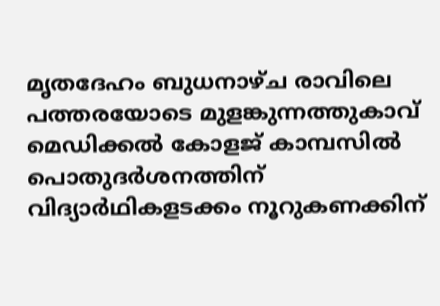മൃതദേഹം ബുധനാഴ്ച രാവിലെ പത്തരയോടെ മുളങ്കുന്നത്തുകാവ് മെഡിക്കൽ കോളജ് കാമ്പസിൽ പൊതുദർശനത്തിന് വിദ്യാർഥികളടക്കം നൂറുകണക്കിന്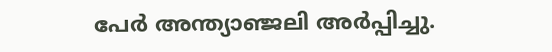പേർ അന്ത്യാഞ്ജലി അർപ്പിച്ചു.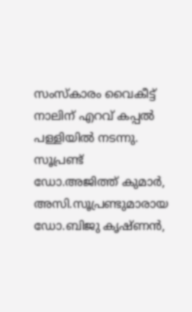സംസ്കാരം വൈകീട്ട് നാലിന് എറവ് കപ്പൽ പള്ളിയിൽ നടന്നു. സൂപ്രണ്ട് ഡോ.അജിത്ത് കുമാർ, അസി.സൂപ്രണ്ടുമാരായ ഡോ.ബിജു കൃഷ്ണൻ,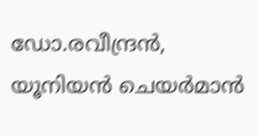ഡോ.രവീന്ദ്രൻ, യൂനിയൻ ചെയർമാൻ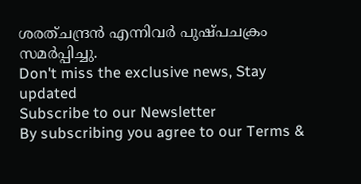ശരത്ചന്ദ്രൻ എന്നിവർ പുഷ്പചക്രം സമർപ്പിച്ചു.
Don't miss the exclusive news, Stay updated
Subscribe to our Newsletter
By subscribing you agree to our Terms &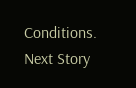Conditions.
Next Story